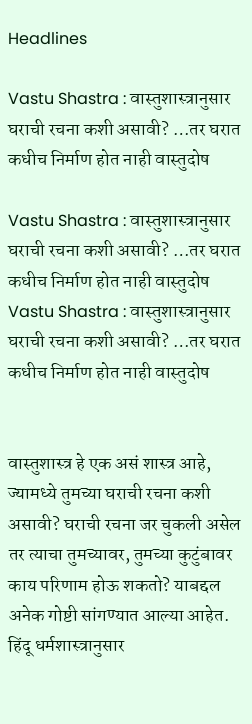Headlines

Vastu Shastra : वास्तुशास्त्रानुसार घराची रचना कशी असावी? …तर घरात कधीच निर्माण होत नाही वास्तुदोष

Vastu Shastra : वास्तुशास्त्रानुसार घराची रचना कशी असावी? …तर घरात कधीच निर्माण होत नाही वास्तुदोष
Vastu Shastra : वास्तुशास्त्रानुसार घराची रचना कशी असावी? …तर घरात कधीच निर्माण होत नाही वास्तुदोष


वास्तुशास्त्र हे एक असं शास्त्र आहे, ज्यामध्ये तुमच्या घराची रचना कशी असावी? घराची रचना जर चुकली असेल तर त्याचा तुमच्यावर, तुमच्या कुटुंबावर काय परिणाम होऊ शकतो? याबद्दल अनेक गोष्टी सांगण्यात आल्या आहेत. हिंदू धर्मशास्त्रानुसार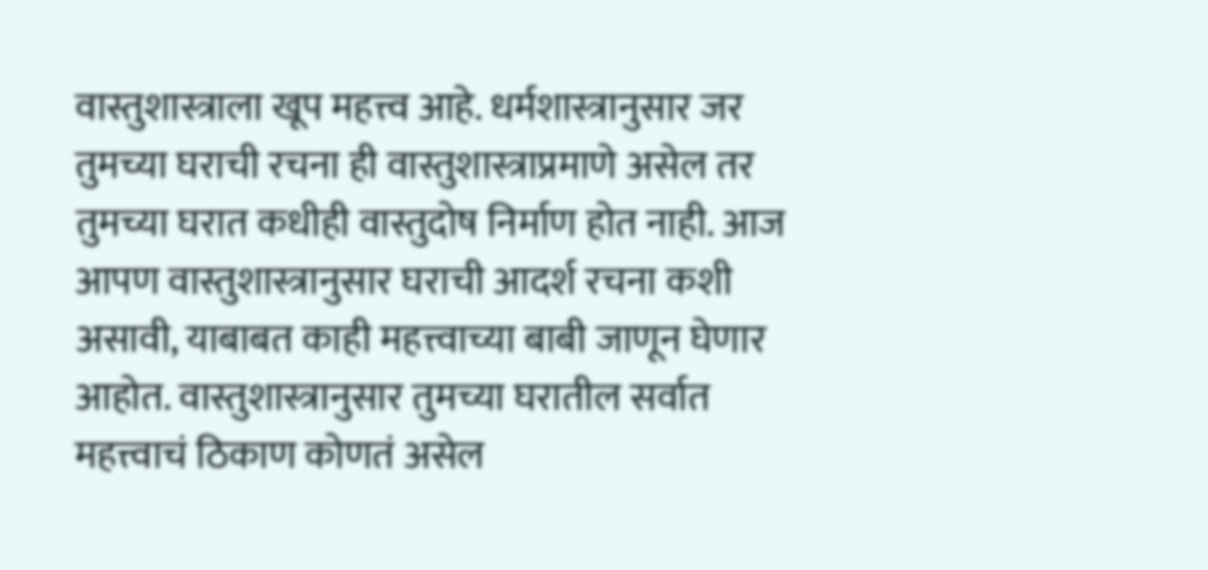वास्तुशास्त्राला खूप महत्त्व आहे. धर्मशास्त्रानुसार जर तुमच्या घराची रचना ही वास्तुशास्त्राप्रमाणे असेल तर तुमच्या घरात कधीही वास्तुदोष निर्माण होत नाही. आज आपण वास्तुशास्त्रानुसार घराची आदर्श रचना कशी असावी, याबाबत काही महत्त्वाच्या बाबी जाणून घेणार आहोत. वास्तुशास्त्रानुसार तुमच्या घरातील सर्वात महत्त्वाचं ठिकाण कोणतं असेल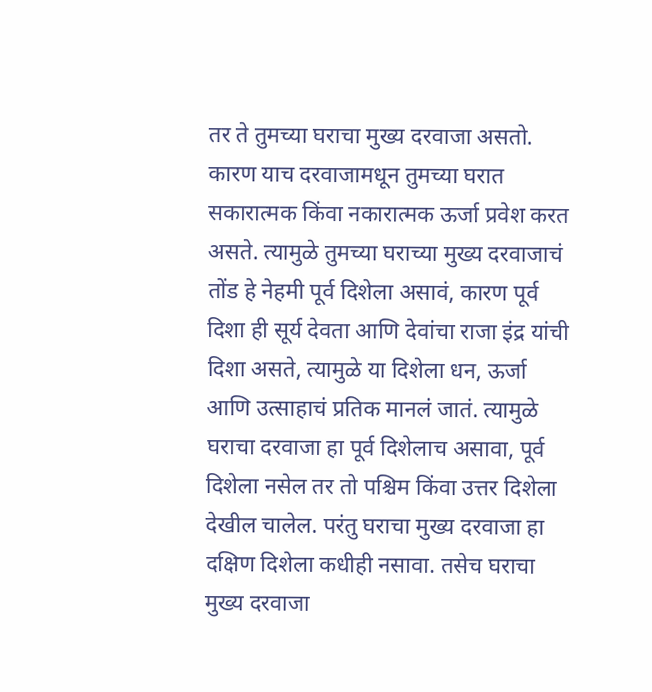तर ते तुमच्या घराचा मुख्य दरवाजा असतो. कारण याच दरवाजामधून तुमच्या घरात सकारात्मक किंवा नकारात्मक ऊर्जा प्रवेश करत असते. त्यामुळे तुमच्या घराच्या मुख्य दरवाजाचं तोंड हे नेहमी पूर्व दिशेला असावं, कारण पूर्व दिशा ही सूर्य देवता आणि देवांचा राजा इंद्र यांची दिशा असते, त्यामुळे या दिशेला धन, ऊर्जा आणि उत्साहाचं प्रतिक मानलं जातं. त्यामुळे घराचा दरवाजा हा पूर्व दिशेलाच असावा, पूर्व दिशेला नसेल तर तो पश्चिम किंवा उत्तर दिशेला देखील चालेल. परंतु घराचा मुख्य दरवाजा हा दक्षिण दिशेला कधीही नसावा. तसेच घराचा मुख्य दरवाजा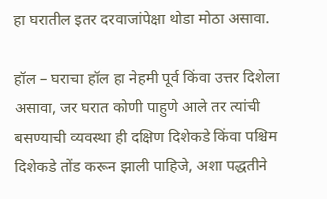हा घरातील इतर दरवाजांपेक्षा थोडा मोठा असावा.

हॉल – घराचा हॉल हा नेहमी पूर्व किंवा उत्तर दिशेला असावा, जर घरात कोणी पाहुणे आले तर त्यांची बसण्याची व्यवस्था ही दक्षिण दिशेकडे किंवा पश्चिम दिशेकडे तोंड करून झाली पाहिजे, अशा पद्धतीने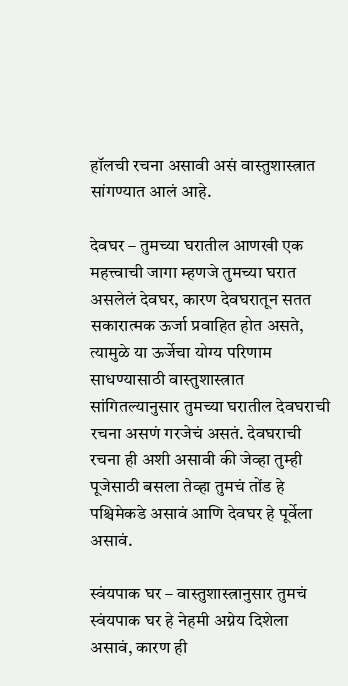हॉलची रचना असावी असं वास्तुशास्त्रात सांगण्यात आलं आहे.

देवघर – तुमच्या घरातील आणखी एक महत्त्वाची जागा म्हणजे तुमच्या घरात असलेलं देवघर, कारण देवघरातून सतत सकारात्मक ऊर्जा प्रवाहित होत असते, त्यामुळे या ऊर्जेचा योग्य परिणाम साधण्यासाठी वास्तुशास्त्रात सांगितल्यानुसार तुमच्या घरातील देवघराची रचना असणं गरजेचं असतं. देवघराची रचना ही अशी असावी की जेव्हा तुम्ही पूजेसाठी बसला तेव्हा तुमचं तोंड हे पश्चिमेकडे असावं आणि देवघर हे पूर्वेला असावं.

स्वंयपाक घर – वास्तुशास्त्रानुसार तुमचं स्वंयपाक घर हे नेहमी अग्नेय दिशेला असावं, कारण ही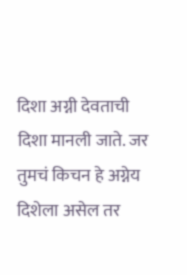दिशा अग्नी देवताची दिशा मानली जाते. जर तुमचं किचन हे अग्नेय दिशेला असेल तर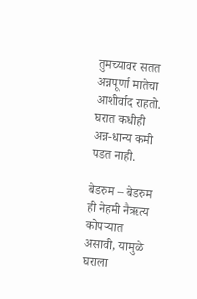तुमच्यावर सतत अन्नपूर्णा मातेचा आशीर्वाद राहतो. घरात कधीही अन्न-धान्य कमी पडत नाही.

बेडरुम – बेडरुम ही नेहमी नैऋत्य कोपऱ्यात असावी, यामुळे घराला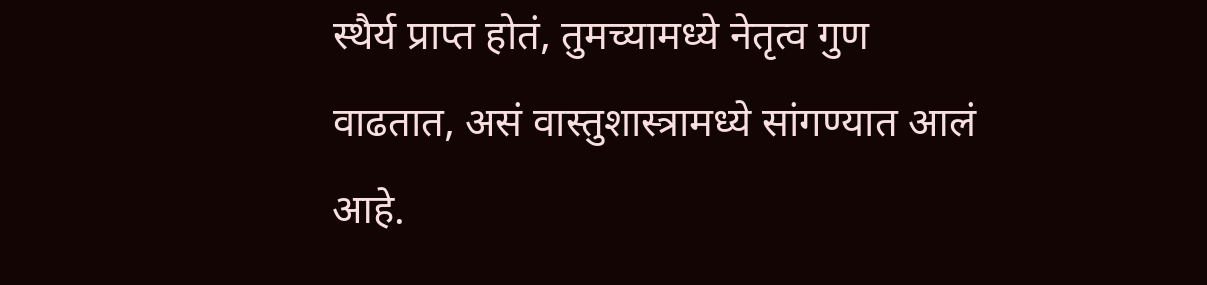स्थैर्य प्राप्त होतं, तुमच्यामध्ये नेतृत्व गुण वाढतात, असं वास्तुशास्त्रामध्ये सांगण्यात आलं आहे.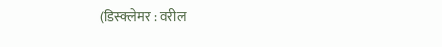(डिस्क्लेमर : वरील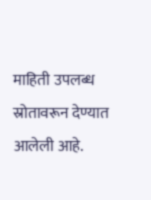माहिती उपलब्ध स्रोतावरून देण्यात आलेली आहे.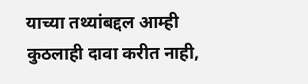याच्या तथ्यांबद्दल आम्ही कुठलाही दावा करीत नाही,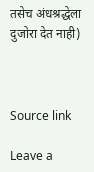तसेच अंधश्रद्धेला दुजोरा देत नाही)



Source link

Leave a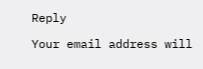Reply

Your email address will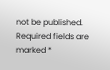not be published. Required fields are marked *